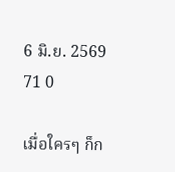6 มิ.ย. 2569 71 0

เมื่อใครๆ ก็ก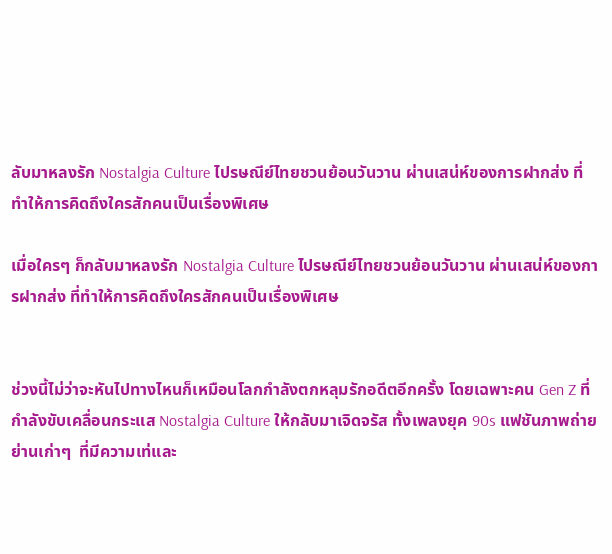ลับมาหลงรัก Nostalgia Culture ไปรษณีย์ไทยชวนย้อนวันวาน ผ่านเสน่ห์ของการฝากส่ง ที่ทำให้การคิดถึงใครสักคนเป็นเรื่องพิเศษ

เมื่อใครๆ ก็กลับมาหลงรัก Nostalgia Culture ไปรษณีย์ไทยชวนย้อนวันวาน ผ่านเสน่ห์ของการฝากส่ง ที่ทำให้การคิดถึงใครสักคนเป็นเรื่องพิเศษ


ช่วงนี้ไม่ว่าจะหันไปทางไหนก็เหมือนโลกกำลังตกหลุมรักอดีตอีกครั้ง โดยเฉพาะคน Gen Z ที่กำลังขับเคลื่อนกระแส Nostalgia Culture ให้กลับมาเจิดจรัส ทั้งเพลงยุค 90s แฟชันภาพถ่าย ย่านเก่าๆ  ที่มีความเท่และ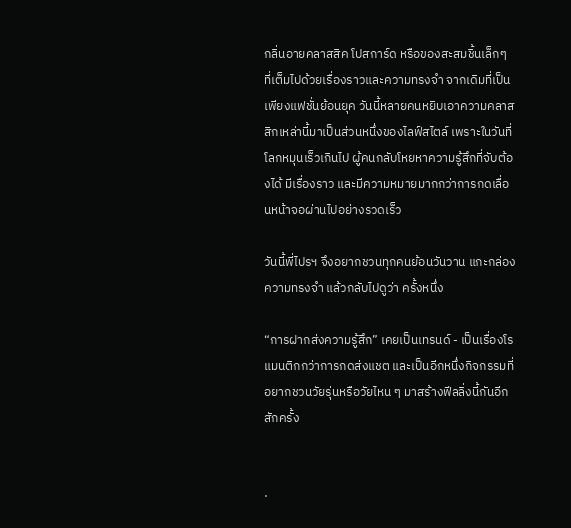กลิ่นอายคลาสสิค โปสการ์ด หรือของสะสมชิ้นเล็กๆ ที่เต็มไปด้วยเรื่องราวและความทรงจำ จากเดิมที่เป็นเพียงแฟชั่นย้อนยุค วันนี้หลายคนหยิบเอาความคลาสสิกเหล่านี้มาเป็นส่วนหนึ่งของไลฟ์สไตล์ เพราะในวันที่โลกหมุนเร็วเกินไป ผู้คนกลับโหยหาความรู้สึกที่จับต้องได้ มีเรื่องราว และมีความหมายมากกว่าการกดเลื่อนหน้าจอผ่านไปอย่างรวดเร็ว

วันนี้พี่ไปรฯ จึงอยากชวนทุกคนย้อนวันวาน แกะกล่องความทรงจำ แล้วกลับไปดูว่า ครั้งหนึ่ง

“การฝากส่งความรู้สึก” เคยเป็นเทรนด์ - เป็นเรื่องโรแมนติกกว่าการกดส่งแชต และเป็นอีกหนึ่งกิจกรรมที่อยากชวนวัยรุ่นหรือวัยไหน ๆ มาสร้างฟีลลิ่งนี้กันอีกสักครั้ง


·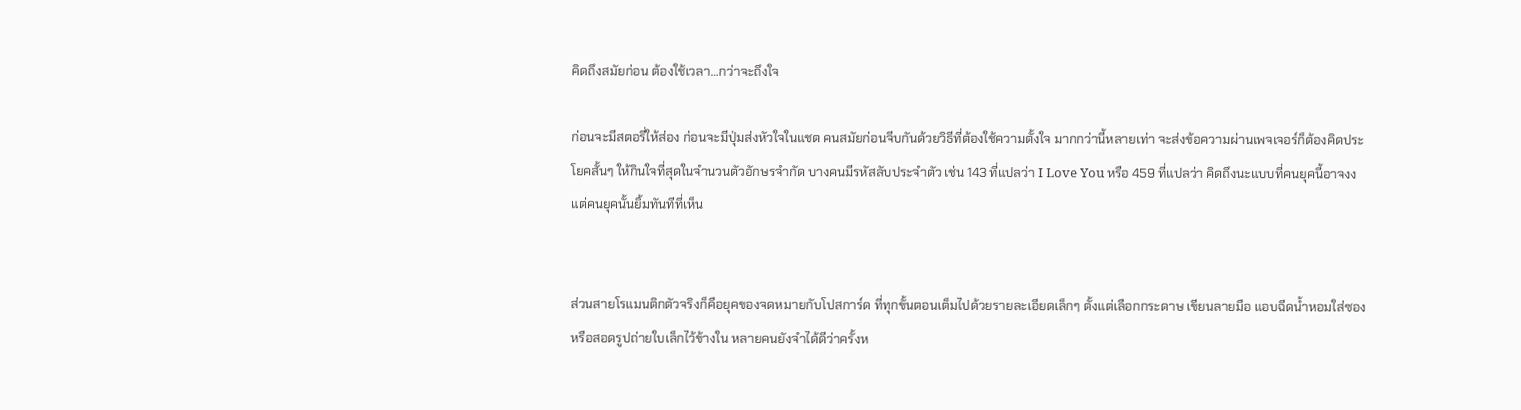คิดถึงสมัยก่อน ต้องใช้เวลา…กว่าจะถึงใจ

ก่อนจะมีสตอรี่ให้ส่อง ก่อนจะมีปุ่มส่งหัวใจในแชต คนสมัยก่อนจีบกันด้วยวิธีที่ต้องใช้ความตั้งใจ มากกว่านี้หลายเท่า จะส่งข้อความผ่านเพจเจอร์ก็ต้องคิดประโยคสั้นๆ ให้กินใจที่สุดในจำนวนตัวอักษรจำกัด บางคนมีรหัสลับประจำตัว เช่น 143 ที่แปลว่า I Love You หรือ 459 ที่แปลว่า คิดถึงนะแบบที่คนยุคนี้อาจงง แต่คนยุคนั้นยิ้มทันทีที่เห็น


ส่วนสายโรแมนติกตัวจริงก็คือยุคของจดหมายกับโปสการ์ด ที่ทุกขั้นตอนเต็มไปด้วยรายละเอียดเล็กๆ ตั้งแต่เลือกกระดาษ เขียนลายมือ แอบฉีดน้ำหอมใส่ซอง หรือสอดรูปถ่ายใบเล็กไว้ข้างใน หลายคนยังจำได้ดีว่าครั้งห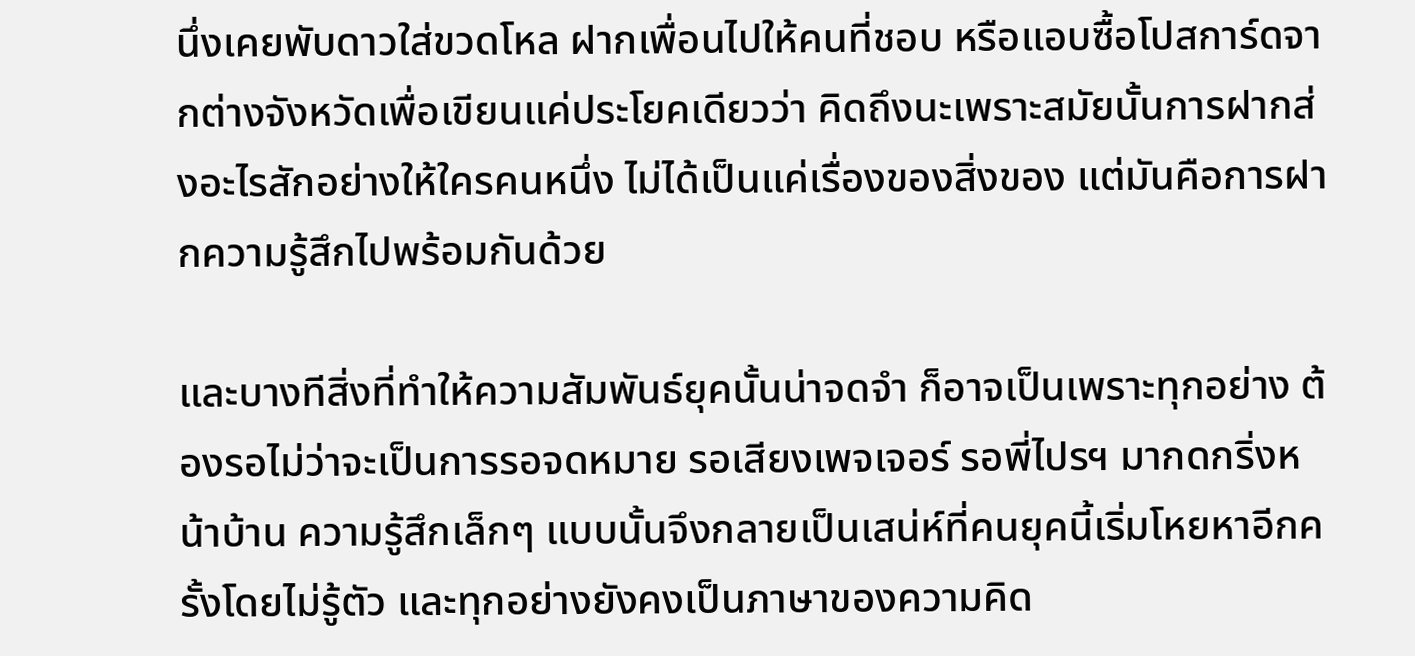นึ่งเคยพับดาวใส่ขวดโหล ฝากเพื่อนไปให้คนที่ชอบ หรือแอบซื้อโปสการ์ดจากต่างจังหวัดเพื่อเขียนแค่ประโยคเดียวว่า คิดถึงนะเพราะสมัยนั้นการฝากส่งอะไรสักอย่างให้ใครคนหนึ่ง ไม่ได้เป็นแค่เรื่องของสิ่งของ แต่มันคือการฝากความรู้สึกไปพร้อมกันด้วย

และบางทีสิ่งที่ทำให้ความสัมพันธ์ยุคนั้นน่าจดจำ ก็อาจเป็นเพราะทุกอย่าง ต้องรอไม่ว่าจะเป็นการรอจดหมาย รอเสียงเพจเจอร์ รอพี่ไปรฯ มากดกริ่งหน้าบ้าน ความรู้สึกเล็กๆ แบบนั้นจึงกลายเป็นเสน่ห์ที่คนยุคนี้เริ่มโหยหาอีกครั้งโดยไม่รู้ตัว และทุกอย่างยังคงเป็นภาษาของความคิด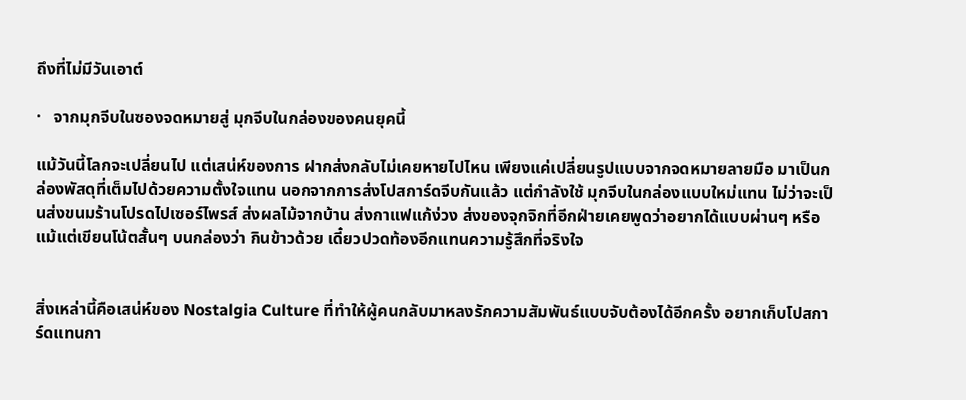ถึงที่ไม่มีวันเอาต์

·   จากมุกจีบในซองจดหมายสู่ มุกจีบในกล่องของคนยุคนี้

แม้วันนี้โลกจะเปลี่ยนไป แต่เสน่ห์ของการ ฝากส่งกลับไม่เคยหายไปไหน เพียงแค่เปลี่ยนรูปแบบจากจดหมายลายมือ มาเป็นกล่องพัสดุที่เต็มไปด้วยความตั้งใจแทน นอกจากการส่งโปสการ์ดจีบกันแล้ว แต่กำลังใช้ มุกจีบในกล่องแบบใหม่แทน ไม่ว่าจะเป็นส่งขนมร้านโปรดไปเซอร์ไพรส์ ส่งผลไม้จากบ้าน ส่งกาแฟแก้ง่วง ส่งของจุกจิกที่อีกฝ่ายเคยพูดว่าอยากได้แบบผ่านๆ หรือแม้แต่เขียนโน้ตสั้นๆ บนกล่องว่า กินข้าวด้วย เดี๋ยวปวดท้องอีกแทนความรู้สึกที่จริงใจ


สิ่งเหล่านี้คือเสน่ห์ของ Nostalgia Culture ที่ทำให้ผู้คนกลับมาหลงรักความสัมพันธ์แบบจับต้องได้อีกครั้ง อยากเก็บโปสการ์ดแทนกา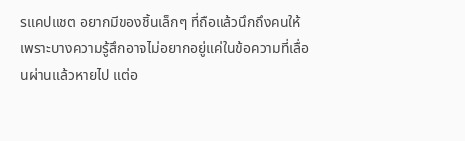รแคปแชต อยากมีของชิ้นเล็กๆ ที่ถือแล้วนึกถึงคนให้ เพราะบางความรู้สึกอาจไม่อยากอยู่แค่ในข้อความที่เลื่อนผ่านแล้วหายไป แต่อ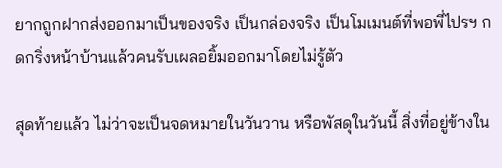ยากถูกฝากส่งออกมาเป็นของจริง เป็นกล่องจริง เป็นโมเมนต์ที่พอพี่ไปรฯ กดกริ่งหน้าบ้านแล้วคนรับเผลอยิ้มออกมาโดยไม่รู้ตัว

สุดท้ายแล้ว ไม่ว่าจะเป็นจดหมายในวันวาน หรือพัสดุในวันนี้ สิ่งที่อยู่ข้างใน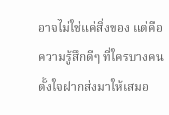อาจไม่ใช่แค่สิ่งของ แต่คือความรู้สึกดีๆ ที่ใครบางคนตั้งใจฝากส่งมาให้เสมอ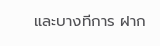และบางทีการ ฝาก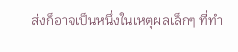ส่งก็อาจเป็นหนึ่งในเหตุผลเล็กๆ ที่ทำ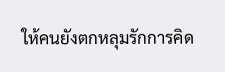ให้คนยังตกหลุมรักการคิด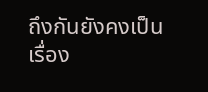ถึงกันยังคงเป็นเรื่อง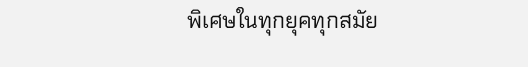พิเศษในทุกยุคทุกสมัย